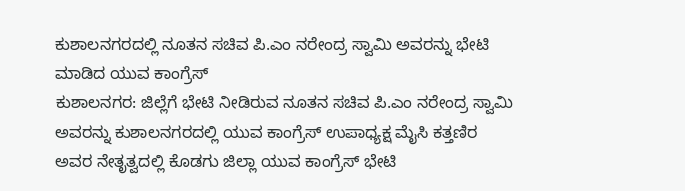ಕುಶಾಲನಗರದಲ್ಲಿ ನೂತನ ಸಚಿವ ಪಿ.ಎಂ ನರೇಂದ್ರ ಸ್ವಾಮಿ ಅವರನ್ನು ಭೇಟಿ ಮಾಡಿದ ಯುವ ಕಾಂಗ್ರೆಸ್
ಕುಶಾಲನಗರ: ಜಿಲ್ಲೆಗೆ ಭೇಟಿ ನೀಡಿರುವ ನೂತನ ಸಚಿವ ಪಿ.ಎಂ ನರೇಂದ್ರ ಸ್ವಾಮಿ ಅವರನ್ನು ಕುಶಾಲನಗರದಲ್ಲಿ ಯುವ ಕಾಂಗ್ರೆಸ್ ಉಪಾಧ್ಯಕ್ಷ ಮೈಸಿ ಕತ್ತಣಿರ ಅವರ ನೇತೃತ್ವದಲ್ಲಿ ಕೊಡಗು ಜಿಲ್ಲಾ ಯುವ ಕಾಂಗ್ರೆಸ್ ಭೇಟಿ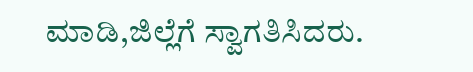ಮಾಡಿ,ಜಿಲ್ಲೆಗೆ ಸ್ವಾಗತಿಸಿದರು.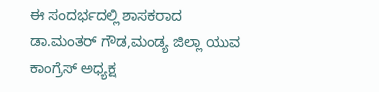ಈ ಸಂದರ್ಭದಲ್ಲಿ ಶಾಸಕರಾದ ಡಾ.ಮಂತರ್ ಗೌಡ,ಮಂಡ್ಯ ಜಿಲ್ಲಾ ಯುವ ಕಾಂಗ್ರೆಸ್ ಅಧ್ಯಕ್ಷ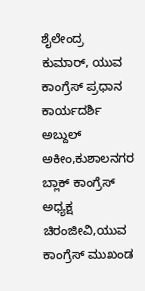ಶೈಲೇಂದ್ರ ಕುಮಾರ್, ಯುವ ಕಾಂಗ್ರೆಸ್ ಪ್ರಧಾನ ಕಾರ್ಯದರ್ಶಿ ಅಬ್ದುಲ್ ಅಕೀಂ,ಕುಶಾಲನಗರ ಬ್ಲಾಕ್ ಕಾಂಗ್ರೆಸ್ ಅಧ್ಯಕ್ಷ ಚಿರಂಜೀವಿ,ಯುವ ಕಾಂಗ್ರೆಸ್ ಮುಖಂಡ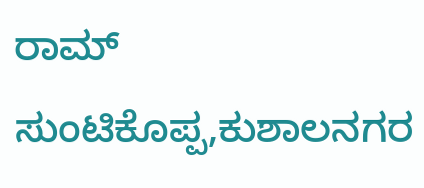ರಾಮ್ ಸುಂಟಿಕೊಪ್ಪ,ಕುಶಾಲನಗರ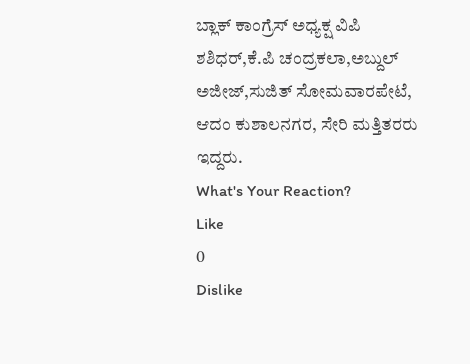ಬ್ಲಾಕ್ ಕಾಂಗ್ರೆಸ್ ಅಧ್ಯಕ್ಷ ವಿಪಿ ಶಶಿಧರ್,ಕೆ.ಪಿ ಚಂದ್ರಕಲಾ,ಅಬ್ದುಲ್ ಅಜೀಜ್,ಸುಜಿತ್ ಸೋಮವಾರಪೇಟೆ, ಆದಂ ಕುಶಾಲನಗರ, ಸೇರಿ ಮತ್ತಿತರರು ಇದ್ದರು.
What's Your Reaction?
Like
0
Dislike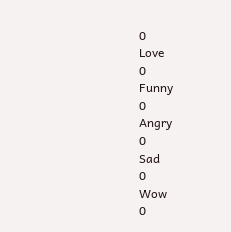0
Love
0
Funny
0
Angry
0
Sad
0
Wow
0